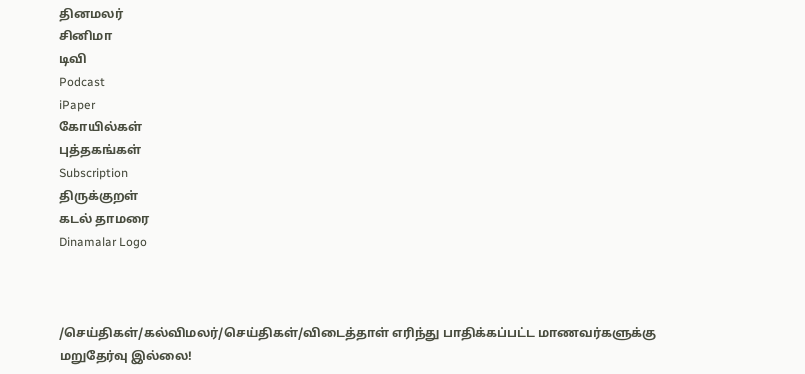தினமலர்
சினிமா
டிவி
Podcast
iPaper
கோயில்கள்
புத்தகங்கள்
Subscription
திருக்குறள்
கடல் தாமரை
Dinamalar Logo



/செய்திகள்/கல்விமலர்/செய்திகள்/விடைத்தாள் எரிந்து பாதிக்கப்பட்ட மாணவர்களுக்கு மறுதேர்வு இல்லை!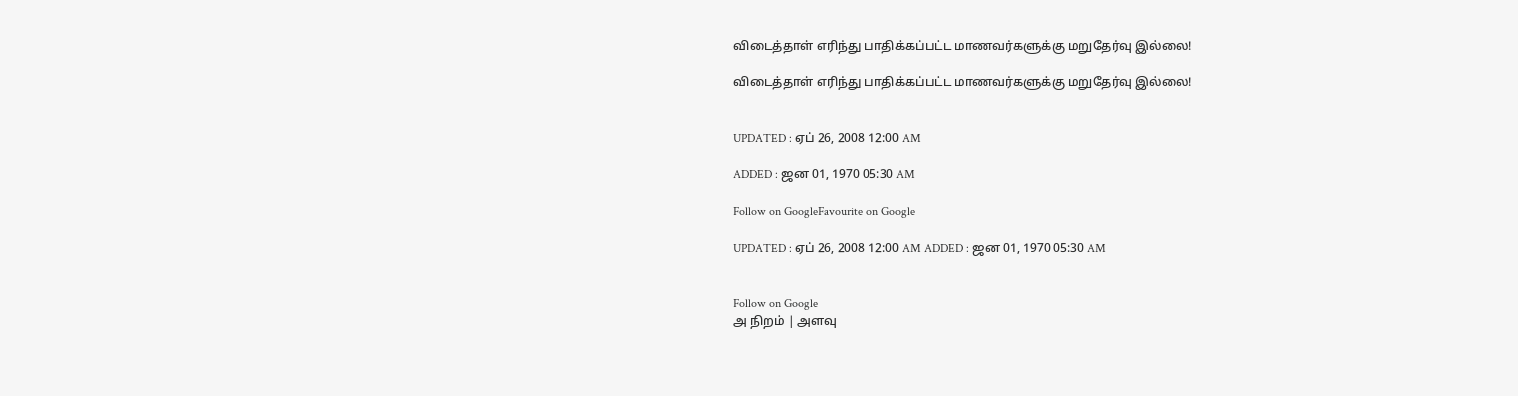விடைத்தாள் எரிந்து பாதிக்கப்பட்ட மாணவர்களுக்கு மறுதேர்வு இல்லை!

விடைத்தாள் எரிந்து பாதிக்கப்பட்ட மாணவர்களுக்கு மறுதேர்வு இல்லை!


UPDATED : ஏப் 26, 2008 12:00 AM

ADDED : ஜன 01, 1970 05:30 AM

Follow on GoogleFavourite on Google

UPDATED : ஏப் 26, 2008 12:00 AM ADDED : ஜன 01, 1970 05:30 AM


Follow on Google
அ நிறம் | அளவு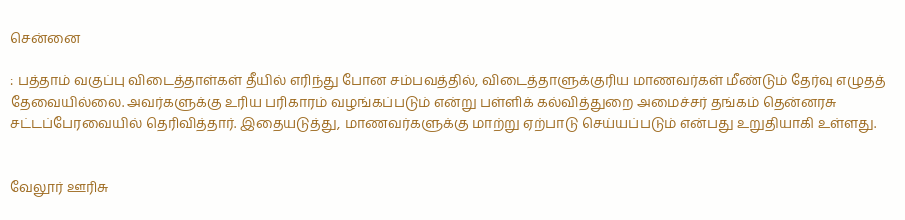சென்னை

: பத்தாம் வகுப்பு விடைத்தாள்கள் தீயில் எரிந்து போன சம்பவத்தில், விடைத்தாளுக்குரிய மாணவர்கள் மீண்டும் தேர்வு எழுதத் தேவையில்லை. அவர்களுக்கு உரிய பரிகாரம் வழங்கப்படும் என்று பள்ளிக் கல்வித்துறை அமைச்சர் தங்கம் தென்னரசு சட்டப்பேரவையில் தெரிவித்தார். இதையடுத்து, மாணவர்களுக்கு மாற்று ஏற்பாடு செய்யப்படும் என்பது உறுதியாகி உள்ளது.


வேலூர் ஊரிசு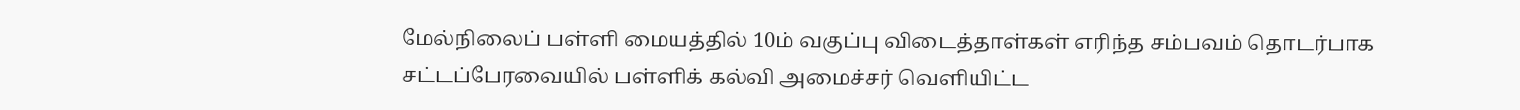மேல்நிலைப் பள்ளி மையத்தில் 10ம் வகுப்பு விடைத்தாள்கள் எரிந்த சம்பவம் தொடர்பாக சட்டப்பேரவையில் பள்ளிக் கல்வி அமைச்சர் வெளியிட்ட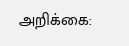அறிக்கை: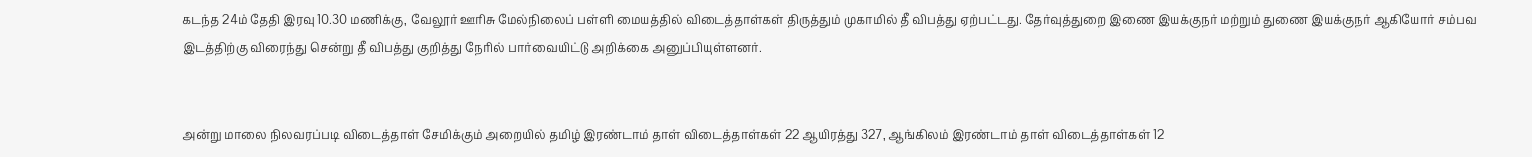கடந்த 24ம் தேதி இரவு 10.30 மணிக்கு, வேலூர் ஊரிசு மேல்நிலைப் பள்ளி மையத்தில் விடைத்தாள்கள் திருத்தும் முகாமில் தீ விபத்து ஏற்பட்டது. தேர்வுத்துறை இணை இயக்குநர் மற்றும் துணை இயக்குநர் ஆகியோர் சம்பவ இடத்திற்கு விரைந்து சென்று தீ விபத்து குறித்து நேரில் பார்வையிட்டு அறிக்கை அனுப்பியுள்ளனர்.


அன்று மாலை நிலவரப்படி விடைத்தாள் சேமிக்கும் அறையில் தமிழ் இரண்டாம் தாள் விடைத்தாள்கள் 22 ஆயிரத்து 327, ஆங்கிலம் இரண்டாம் தாள் விடைத்தாள்கள் 12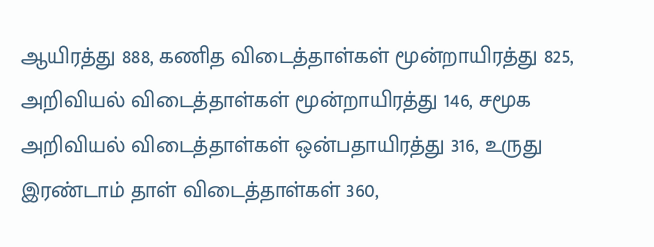ஆயிரத்து 888, கணித விடைத்தாள்கள் மூன்றாயிரத்து 825, அறிவியல் விடைத்தாள்கள் மூன்றாயிரத்து 146, சமூக அறிவியல் விடைத்தாள்கள் ஒன்பதாயிரத்து 316, உருது இரண்டாம் தாள் விடைத்தாள்கள் 360,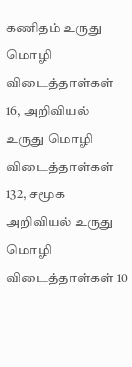கணிதம் உருது மொழி விடைத்தாள்கள் 16, அறிவியல் உருது மொழி விடைத்தாள்கள் 132, சமூக அறிவியல் உருது மொழி விடைத்தாள்கள் 10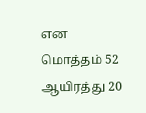என மொத்தம் 52 ஆயிரத்து 20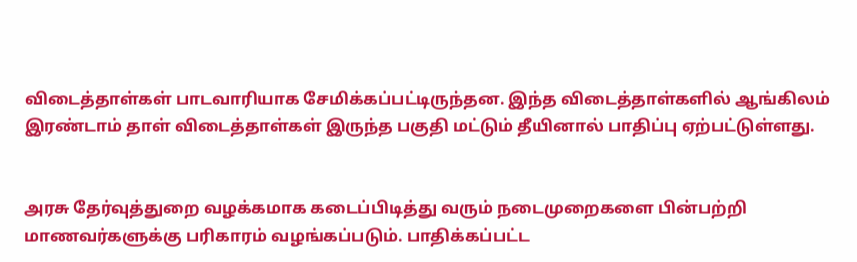விடைத்தாள்கள் பாடவாரியாக சேமிக்கப்பட்டிருந்தன. இந்த விடைத்தாள்களில் ஆங்கிலம் இரண்டாம் தாள் விடைத்தாள்கள் இருந்த பகுதி மட்டும் தீயினால் பாதிப்பு ஏற்பட்டுள்ளது.


அரசு தேர்வுத்துறை வழக்கமாக கடைப்பிடித்து வரும் நடைமுறைகளை பின்பற்றி மாணவர்களுக்கு பரிகாரம் வழங்கப்படும். பாதிக்கப்பட்ட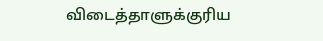விடைத்தாளுக்குரிய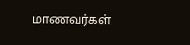மாணவர்கள்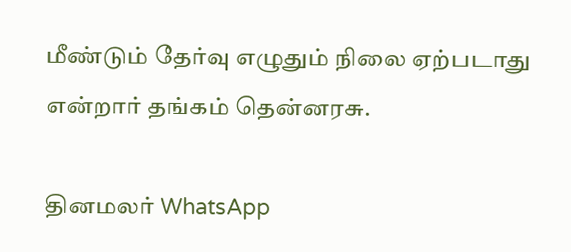மீண்டும் தேர்வு எழுதும் நிலை ஏற்படாது என்றார் தங்கம் தென்னரசு.

தினமலர் WhatsApp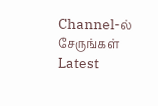Channel-ல் சேருங்கள்
Latest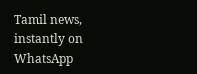Tamil news, instantly on WhatsApp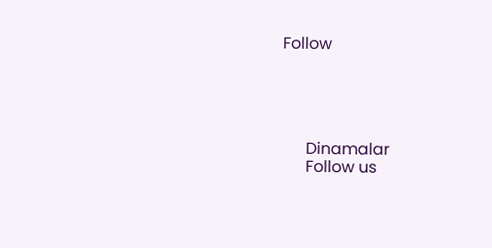Follow





      Dinamalar
      Follow us